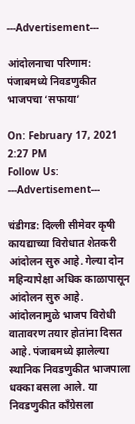---Advertisement---

आंदोलनाचा परिणाम: पंजाबमध्ये निवडणुकीत भाजपचा ‘सफाया’

On: February 17, 2021 2:27 PM
Follow Us:
---Advertisement---

चंडीगड: दिल्ली सीमेवर कृषी कायद्याच्या विरोधात शेतकरी आंदोलन सुरु आहे. गेल्या दोन महिन्यापेक्षा अधिक काळापासून आंदोलन सुरु आहे. आंदोलनामुळे भाजप विरोधी वातावरण तयार होतांना दिसत आहे. पंजाबमध्ये झालेल्या स्थानिक निवडणुकीत भाजपाला धक्का बसला आले. या निवडणुकीत काँग्रेसला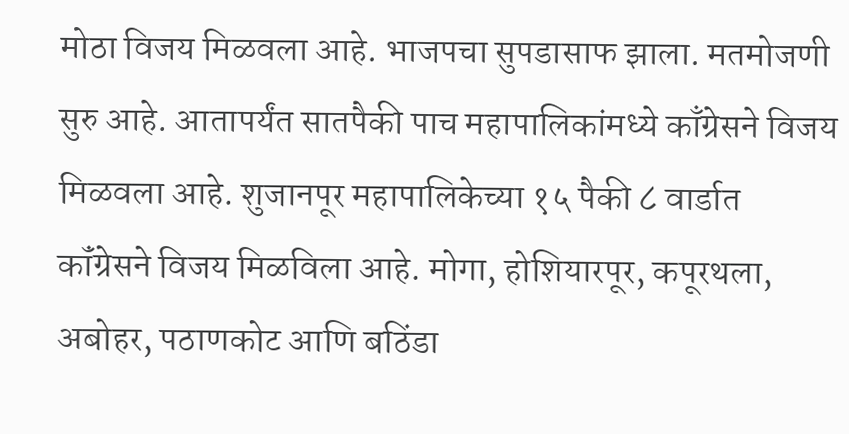मोठा विजय मिळवला आहे. भाजपचा सुपडासाफ झाला. मतमोजणी सुरु आहे. आतापर्यंत सातपैकी पाच महापालिकांमध्ये काँग्रेसने विजय मिळवला आहे. शुजानपूर महापालिकेच्या १५ पैकी ८ वार्डात कॉंग्रेसने विजय मिळविला आहे. मोगा, होशियारपूर, कपूरथला, अबोहर, पठाणकोट आणि बठिंडा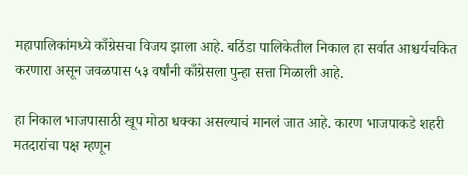महापालिकांमध्ये काँग्रेसचा विजय झाला आहे. बठिंडा पालिकेतील निकाल हा सर्वात आश्चर्यचकित करणारा असून जवळपास ५३ वर्षांनी काँग्रेसला पुन्हा सत्ता मिळाली आहे.

हा निकाल भाजपासाठी खूप मोठा धक्का असल्याचं मानलं जात आहे. कारण भाजपाकडे शहरी मतदारांचा पक्ष म्हणून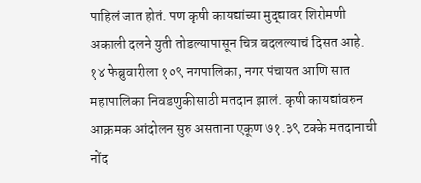पाहिलं जात होतं. पण कृषी कायद्यांच्या मुद्द्यावर शिरोमणी अकाली दलने युती तोडल्यापासून चित्र बदलल्याचं दिसत आहे. १४ फेब्रुवारीला १०९ नगपालिका, नगर पंचायत आणि सात महापालिका निवडणुकीसाठी मतदान झालं. कृषी कायद्यांवरुन आक्रमक आंदोलन सुरु असताना एकूण ७१.३९ टक्के मतदानाची नोंद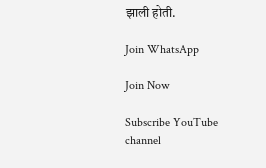झाली होती.

Join WhatsApp

Join Now

Subscribe YouTube channel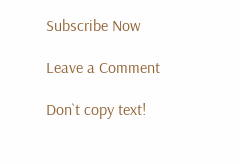Subscribe Now

Leave a Comment

Don`t copy text!